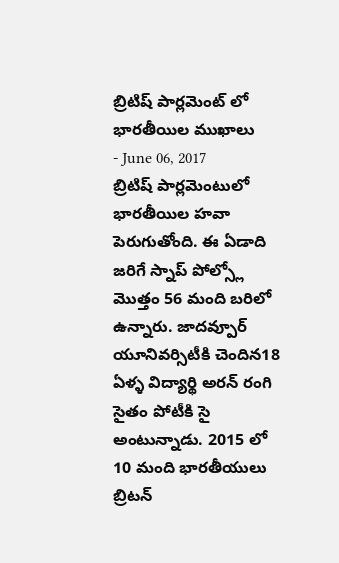బ్రిటిష్ పార్లమెంట్ లో భారతీయిల ముఖాలు
- June 06, 2017
బ్రిటిష్ పార్లమెంటులో భారతీయిల హవా పెరుగుతోంది. ఈ ఏడాది జరిగే స్నాప్ పోల్స్లో మొత్తం 56 మంది బరిలో ఉన్నారు. జాదవ్పూర్ యూనివర్సిటీకి చెందిన18 ఏళ్ళ విద్యార్థి అరన్ రంగి సైతం పోటీకి సై అంటున్నాడు. 2015 లో 10 మంది భారతీయులు బ్రిటన్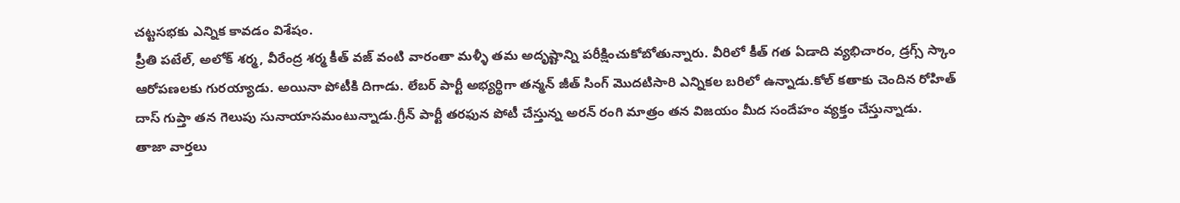చట్టసభకు ఎన్నిక కావడం విశేషం.
ప్రీతి పటేల్, అలోక్ శర్మ, వీరేంద్ర శర్మ కీత్ వజ్ వంటి వారంతా మళ్ళీ తమ అదృష్టాన్ని పరీక్షించుకోబోతున్నారు. వీరిలో కీత్ గత ఏడాది వ్యభిచారం, డ్రగ్స్ స్కాం ఆరోపణలకు గురయ్యాడు. అయినా పోటీకి దిగాడు. లేబర్ పార్టీ అభ్యర్థిగా తన్మన్ జీత్ సింగ్ మొదటిసారి ఎన్నికల బరిలో ఉన్నాడు.కోల్ కతాకు చెందిన రోహిత్ దాస్ గుప్తా తన గెలుపు సునాయాసమంటున్నాడు.గ్రీన్ పార్టీ తరఫున పోటీ చేస్తున్న అరన్ రంగి మాత్రం తన విజయం మీద సందేహం వ్యక్తం చేస్తున్నాడు.
తాజా వార్తలు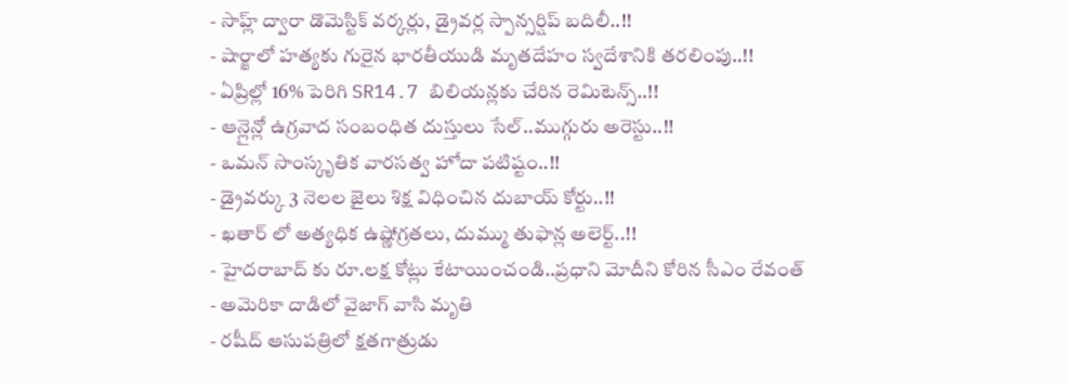- సాహ్ల్ ద్వారా డొమెస్టిక్ వర్కర్లు, డ్రైవర్ల స్పాన్సర్షిప్ బదిలీ..!!
- షార్జాలో హత్యకు గురైన భారతీయుడి మృతదేహం స్వదేశానికి తరలింపు..!!
- ఏప్రిల్లో 16% పెరిగి SR14.7 బిలియన్లకు చేరిన రెమిటెన్స్..!!
- ఆన్లైన్లో ఉగ్రవాద సంబంధిత దుస్తులు సేల్..ముగ్గురు అరెస్టు..!!
- ఒమన్ సాంస్కృతిక వారసత్వ హోదా పటిష్టం..!!
- డ్రైవర్కు 3 నెలల జైలు శిక్ష విధించిన దుబాయ్ కోర్టు..!!
- ఖతార్ లో అత్యధిక ఉష్ణోగ్రతలు, దుమ్ము తుఫాన్ల అలెర్ట్..!!
- హైదరాబాద్ కు రూ.లక్ష కోట్లు కేటాయించండి..ప్రధాని మోదీని కోరిన సీఎం రేవంత్
- అమెరికా దాడిలో వైజాగ్ వాసి మృతి
- రషీద్ ఆసుపత్రిలో క్షతగాత్రుడు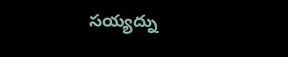సయ్యద్ను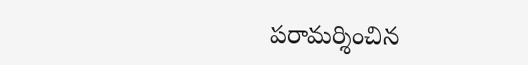పరామర్శించిన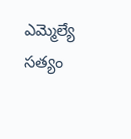ఎమ్మెల్యే సత్యం